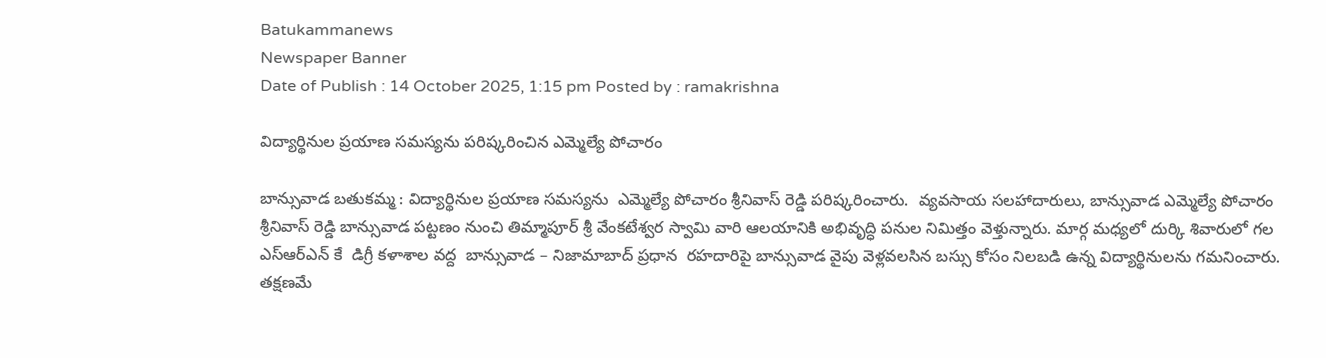Batukammanews
Newspaper Banner
Date of Publish : 14 October 2025, 1:15 pm Posted by : ramakrishna

విద్యార్థినుల ప్రయాణ సమస్యను పరిష్కరించిన ఎమ్మెల్యే పోచారం

బాన్సువాడ బతుకమ్మ : విద్యార్థినుల ప్రయాణ సమస్యను  ఎమ్మెల్యే పోచారం శ్రీనివాస్ రెడ్డి పరిష్కరించారు.  వ్యవసాయ సలహాదారులు, బాన్సువాడ ఎమ్మెల్యే పోచారం శ్రీనివాస్ రెడ్డి బాన్సువాడ పట్టణం నుంచి తిమ్మాపూర్ శ్రీ వేంకటేశ్వర స్వామి వారి ఆలయానికి అభివృద్ధి పనుల నిమిత్తం వెళ్తున్నారు. మార్గ మధ్యలో దుర్కి శివారులో గల ఎస్ఆర్ఎన్ కే  డిగ్రీ కళాశాల వద్ద  బాన్సువాడ – నిజామాబాద్ ప్రధాన  రహదారిపై బాన్సువాడ వైపు వెళ్లవలసిన బస్సు కోసం నిలబడి ఉన్న విద్యార్థినులను గమనించారు. తక్షణమే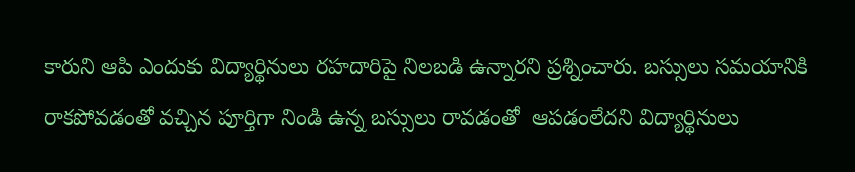కారుని ఆపి ఎందుకు విద్యార్థినులు రహదారిపై నిలబడి ఉన్నారని ప్రశ్నించారు. బస్సులు సమయానికి రాకపోవడంతో వచ్చిన పూర్తిగా నిండి ఉన్న బస్సులు రావడంతో  ఆపడంలేదని విద్యార్థినులు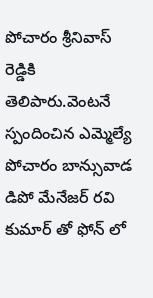పోచారం శ్రీనివాస్ రెడ్డికి తెలిపారు.వెంటనే స్పందించిన ఎమ్మెల్యే పోచారం బాన్సువాడ డిపో మేనేజర్ రవి కుమార్ తో ఫోన్ లో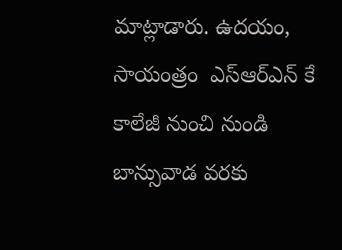మాట్లాడారు. ఉదయం, సాయంత్రం  ఎస్ఆర్ఎన్ కే కాలేజీ నుంచి నుండి బాన్సువాడ వరకు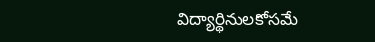విద్యార్థినులకోసమే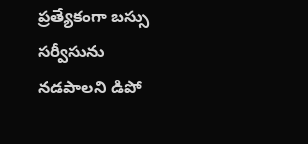ప్రత్యేకంగా బస్సు సర్వీసును నడపాలని డిపో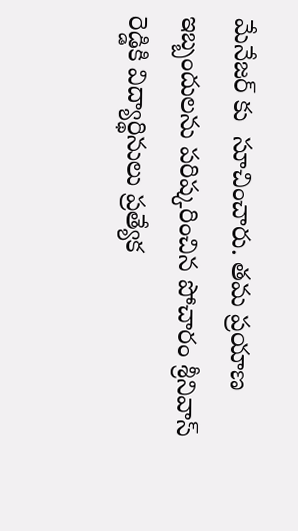మేనేజర్ కు  సూచించారు. తమ ప్రయాణ ఇబ్బందులను పరిష్కరించిన పోచారం శ్రీనివాస్ రెడ్డికి విద్యార్థినులు ప్రత్యేక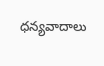ధన్యవాదాలు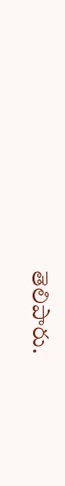తెలిపారు.